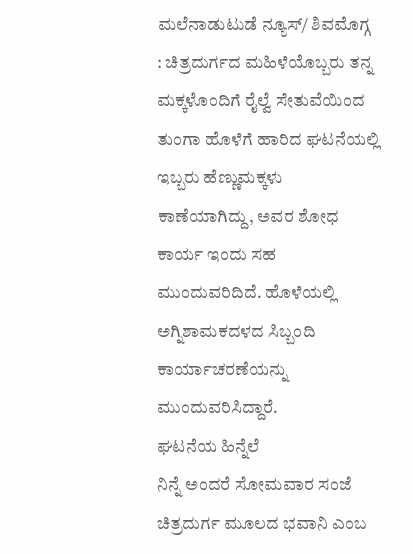ಮಲೆನಾಡುಟುಡೆ ನ್ಯೂಸ್/ ಶಿವಮೊಗ್ಗ : ಚಿತ್ರದುರ್ಗದ ಮಹಿಳೆಯೊಬ್ಬರು ತನ್ನ ಮಕ್ಕಳೊಂದಿಗೆ ರೈಲ್ವೆ ಸೇತುವೆಯಿಂದ ತುಂಗಾ ಹೊಳೆಗೆ ಹಾರಿದ ಘಟನೆಯಲ್ಲಿ ಇಬ್ಬರು ಹೆಣ್ಣುಮಕ್ಕಳು ಕಾಣೆಯಾಗಿದ್ದು, ಅವರ ಶೋಧ ಕಾರ್ಯ ಇಂದು ಸಹ ಮುಂದುವರಿದಿದೆ. ಹೊಳೆಯಲ್ಲಿ ಅಗ್ನಿಶಾಮಕದಳದ ಸಿಬ್ಬಂದಿ ಕಾರ್ಯಾಚರಣೆಯನ್ನು ಮುಂದುವರಿಸಿದ್ದಾರೆ.
ಘಟನೆಯ ಹಿನ್ನೆಲೆ
ನಿನ್ನೆ ಅಂದರೆ ಸೋಮವಾರ ಸಂಜೆ ಚಿತ್ರದುರ್ಗ ಮೂಲದ ಭವಾನಿ ಎಂಬ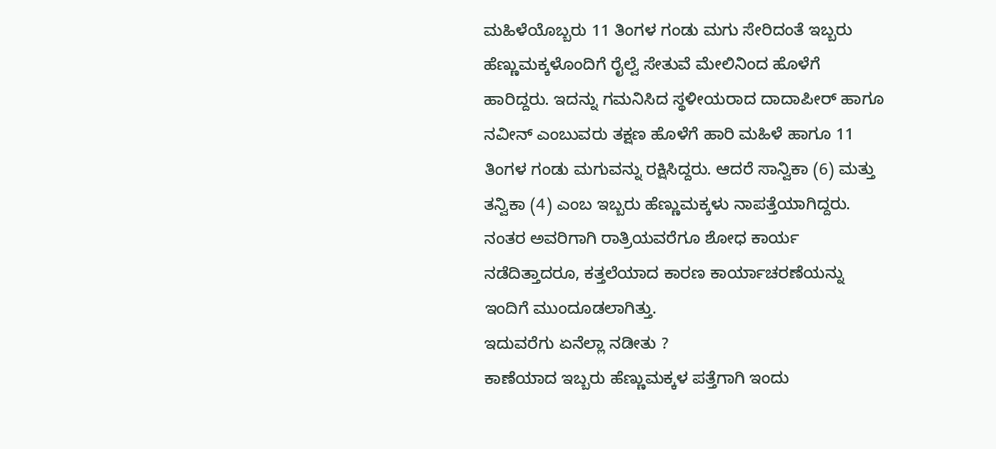ಮಹಿಳೆಯೊಬ್ಬರು 11 ತಿಂಗಳ ಗಂಡು ಮಗು ಸೇರಿದಂತೆ ಇಬ್ಬರು ಹೆಣ್ಣುಮಕ್ಕಳೊಂದಿಗೆ ರೈಲ್ವೆ ಸೇತುವೆ ಮೇಲಿನಿಂದ ಹೊಳೆಗೆ ಹಾರಿದ್ದರು. ಇದನ್ನು ಗಮನಿಸಿದ ಸ್ಥಳೀಯರಾದ ದಾದಾಪೀರ್ ಹಾಗೂ ನವೀನ್ ಎಂಬುವರು ತಕ್ಷಣ ಹೊಳೆಗೆ ಹಾರಿ ಮಹಿಳೆ ಹಾಗೂ 11 ತಿಂಗಳ ಗಂಡು ಮಗುವನ್ನು ರಕ್ಷಿಸಿದ್ದರು. ಆದರೆ ಸಾನ್ವಿಕಾ (6) ಮತ್ತು ತನ್ವಿಕಾ (4) ಎಂಬ ಇಬ್ಬರು ಹೆಣ್ಣುಮಕ್ಕಳು ನಾಪತ್ತೆಯಾಗಿದ್ದರು. ನಂತರ ಅವರಿಗಾಗಿ ರಾತ್ರಿಯವರೆಗೂ ಶೋಧ ಕಾರ್ಯ ನಡೆದಿತ್ತಾದರೂ, ಕತ್ತಲೆಯಾದ ಕಾರಣ ಕಾರ್ಯಾಚರಣೆಯನ್ನು ಇಂದಿಗೆ ಮುಂದೂಡಲಾಗಿತ್ತು.
ಇದುವರೆಗು ಏನೆಲ್ಲಾ ನಡೀತು ?
ಕಾಣೆಯಾದ ಇಬ್ಬರು ಹೆಣ್ಣುಮಕ್ಕಳ ಪತ್ತೆಗಾಗಿ ಇಂದು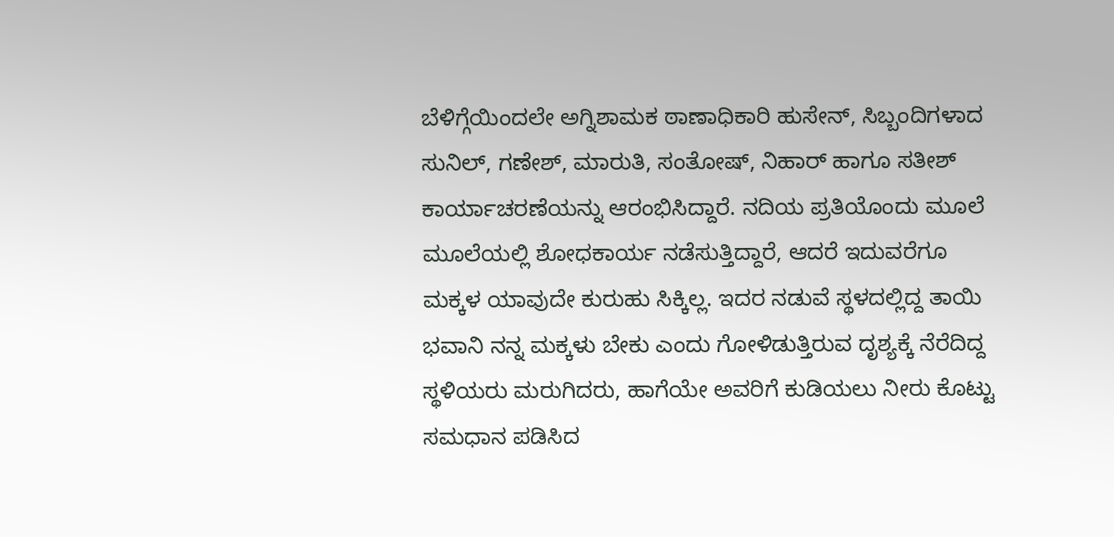ಬೆಳಿಗ್ಗೆಯಿಂದಲೇ ಅಗ್ನಿಶಾಮಕ ಠಾಣಾಧಿಕಾರಿ ಹುಸೇನ್, ಸಿಬ್ಬಂದಿಗಳಾದ ಸುನಿಲ್, ಗಣೇಶ್, ಮಾರುತಿ, ಸಂತೋಷ್, ನಿಹಾರ್ ಹಾಗೂ ಸತೀಶ್ ಕಾರ್ಯಾಚರಣೆಯನ್ನು ಆರಂಭಿಸಿದ್ದಾರೆ. ನದಿಯ ಪ್ರತಿಯೊಂದು ಮೂಲೆ ಮೂಲೆಯಲ್ಲಿ ಶೋಧಕಾರ್ಯ ನಡೆಸುತ್ತಿದ್ದಾರೆ, ಆದರೆ ಇದುವರೆಗೂ ಮಕ್ಕಳ ಯಾವುದೇ ಕುರುಹು ಸಿಕ್ಕಿಲ್ಲ. ಇದರ ನಡುವೆ ಸ್ಥಳದಲ್ಲಿದ್ದ ತಾಯಿ ಭವಾನಿ ನನ್ನ ಮಕ್ಕಳು ಬೇಕು ಎಂದು ಗೋಳಿಡುತ್ತಿರುವ ದೃಶ್ಯಕ್ಕೆ ನೆರೆದಿದ್ದ ಸ್ಥಳಿಯರು ಮರುಗಿದರು, ಹಾಗೆಯೇ ಅವರಿಗೆ ಕುಡಿಯಲು ನೀರು ಕೊಟ್ಟು ಸಮಧಾನ ಪಡಿಸಿದ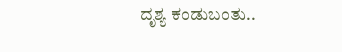ದೃಶ್ಯ ಕಂಡುಬಂತು..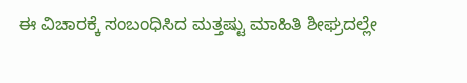ಈ ವಿಚಾರಕ್ಕೆ ಸಂಬಂಧಿಸಿದ ಮತ್ತಷ್ಟು ಮಾಹಿತಿ ಶೀಘ್ರದಲ್ಲೇ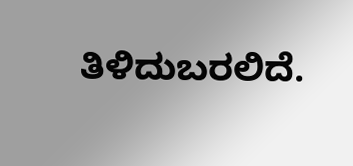ತಿಳಿದುಬರಲಿದೆ.